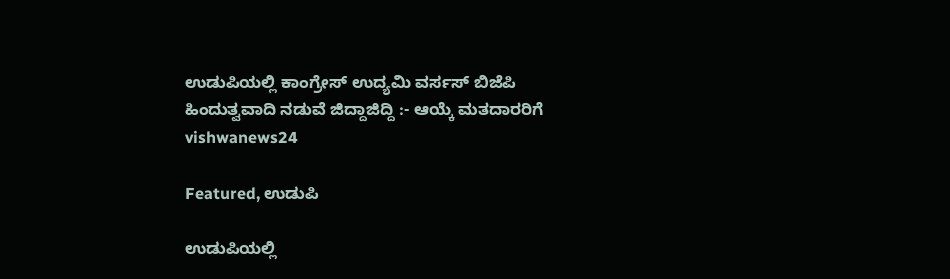ಉಡುಪಿಯಲ್ಲಿ ಕಾಂಗ್ರೇಸ್ ಉದ್ಯಮಿ ವರ್ಸಸ್ ಬಿಜೆಪಿ ಹಿಂದುತ್ವವಾದಿ ನಡುವೆ ಜಿದ್ದಾಜಿದ್ದಿ :- ಆಯ್ಕೆ ಮತದಾರರಿಗೆ vishwanews24

Featured, ಉಡುಪಿ

ಉಡುಪಿಯಲ್ಲಿ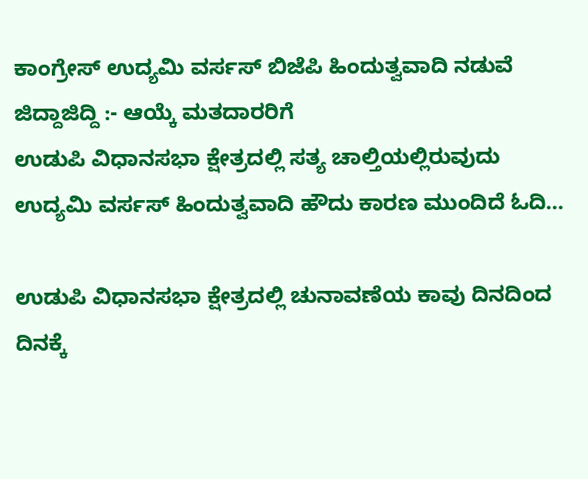ಕಾಂಗ್ರೇಸ್ ಉದ್ಯಮಿ ವರ್ಸಸ್ ಬಿಜೆಪಿ ಹಿಂದುತ್ವವಾದಿ ನಡುವೆ ಜಿದ್ದಾಜಿದ್ದಿ :- ಆಯ್ಕೆ ಮತದಾರರಿಗೆ
ಉಡುಪಿ ವಿಧಾನಸಭಾ ಕ್ಷೇತ್ರದಲ್ಲಿ ಸತ್ಯ ಚಾಲ್ತಿಯಲ್ಲಿರುವುದು ಉದ್ಯಮಿ ವರ್ಸಸ್ ಹಿಂದುತ್ವವಾದಿ ಹೌದು ಕಾರಣ ಮುಂದಿದೆ ಓದಿ…

ಉಡುಪಿ ವಿಧಾನಸಭಾ ಕ್ಷೇತ್ರದಲ್ಲಿ ಚುನಾವಣೆಯ ಕಾವು ದಿನದಿಂದ ದಿನಕ್ಕೆ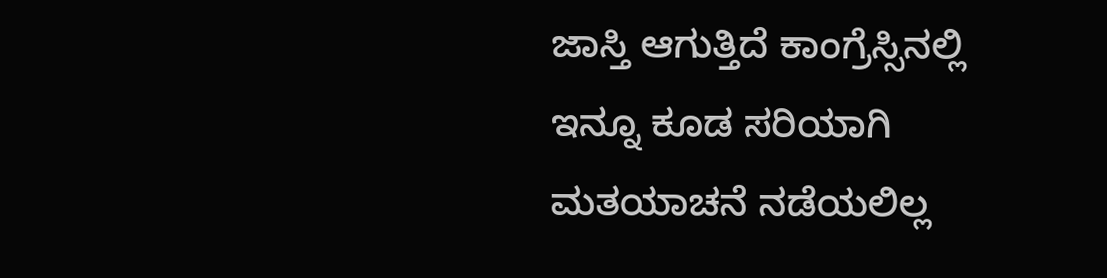ಜಾಸ್ತಿ ಆಗುತ್ತಿದೆ ಕಾಂಗ್ರೆಸ್ಸಿನಲ್ಲಿ ಇನ್ನೂ ಕೂಡ ಸರಿಯಾಗಿ ಮತಯಾಚನೆ ನಡೆಯಲಿಲ್ಲ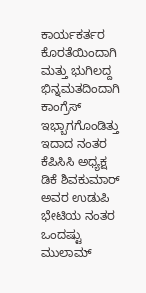ಕಾರ್ಯಕರ್ತರ ಕೊರತೆಯಿಂದಾಗಿ ಮತ್ತು ಭುಗಿಲದ್ದ ಭಿನ್ನಮತದಿಂದಾಗಿ ಕಾಂಗ್ರೆಸ್ ಇಭ್ಬಾಗಗೊಂಡಿತ್ತು ಇದಾದ ನಂತರ ಕೆಪಿಸಿಸಿ ಅಧ್ಯಕ್ಷ ಡಿಕೆ ಶಿವಕುಮಾರ್ ಅವರ ಉಡುಪಿ ಭೇಟಿಯ ನಂತರ ಒಂದಷ್ಟು ಮುಲಾಮ್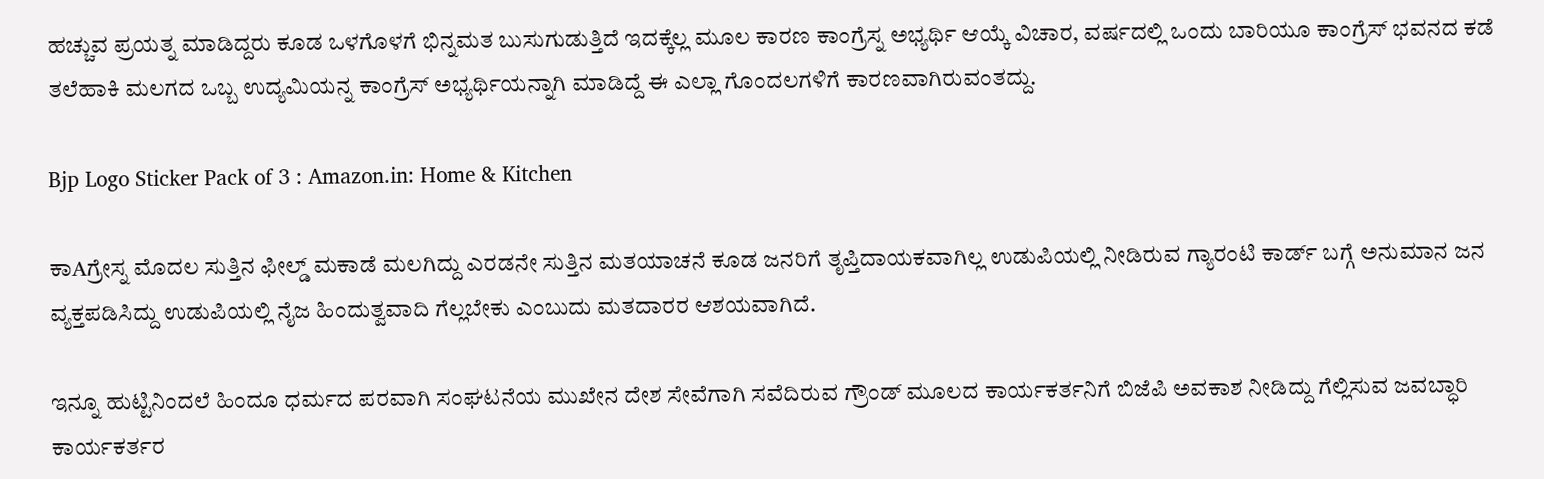ಹಚ್ಚುವ ಪ್ರಯತ್ನ ಮಾಡಿದ್ದರು ಕೂಡ ಒಳಗೊಳಗೆ ಭಿನ್ನಮತ ಬುಸುಗುಡುತ್ತಿದೆ ಇದಕ್ಕೆಲ್ಲ ಮೂಲ ಕಾರಣ ಕಾಂಗ್ರೆಸ್ನ ಅಭ್ಯರ್ಥಿ ಆಯ್ಕೆ ವಿಚಾರ, ವರ್ಷದಲ್ಲಿ ಒಂದು ಬಾರಿಯೂ ಕಾಂಗ್ರೆಸ್ ಭವನದ ಕಡೆ ತಲೆಹಾಕಿ ಮಲಗದ ಒಬ್ಬ ಉದ್ಯಮಿಯನ್ನ ಕಾಂಗ್ರೆಸ್ ಅಭ್ಯರ್ಥಿಯನ್ನಾಗಿ ಮಾಡಿದ್ದೆ ಈ ಎಲ್ಲಾ ಗೊಂದಲಗಳಿಗೆ ಕಾರಣವಾಗಿರುವಂತದ್ದು.

Bjp Logo Sticker Pack of 3 : Amazon.in: Home & Kitchen

ಕಾAಗ್ರೇಸ್ನ ಮೊದಲ ಸುತ್ತಿನ ಫೀಲ್ಡ್ ಮಕಾಡೆ ಮಲಗಿದ್ದು ಎರಡನೇ ಸುತ್ತಿನ ಮತಯಾಚನೆ ಕೂಡ ಜನರಿಗೆ ತೃಪ್ತಿದಾಯಕವಾಗಿಲ್ಲ ಉಡುಪಿಯಲ್ಲಿ ನೀಡಿರುವ ಗ್ಯಾರಂಟಿ ಕಾರ್ಡ್ ಬಗ್ಗೆ ಅನುಮಾನ ಜನ ವ್ಯಕ್ತಪಡಿಸಿದ್ದು ಉಡುಪಿಯಲ್ಲಿ ನೈಜ ಹಿಂದುತ್ವವಾದಿ ಗೆಲ್ಲಬೇಕು ಎಂಬುದು ಮತದಾರರ ಆಶಯವಾಗಿದೆ.

ಇನ್ನೂ ಹುಟ್ಟಿನಿಂದಲೆ ಹಿಂದೂ ಧರ್ಮದ ಪರವಾಗಿ ಸಂಘಟನೆಯ ಮುಖೇನ ದೇಶ ಸೇವೆಗಾಗಿ ಸವೆದಿರುವ ಗ್ರೌಂಡ್ ಮೂಲದ ಕಾರ್ಯಕರ್ತನಿಗೆ ಬಿಜೆಪಿ ಅವಕಾಶ ನೀಡಿದ್ದು ಗೆಲ್ಲಿಸುವ ಜವಬ್ಧಾರಿ ಕಾರ್ಯಕರ್ತರ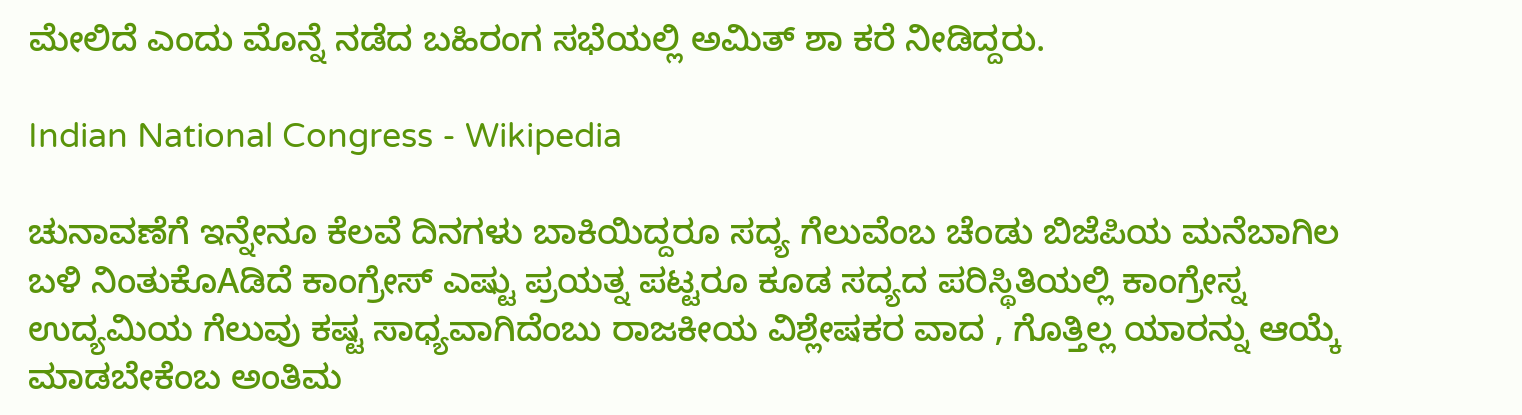ಮೇಲಿದೆ ಎಂದು ಮೊನ್ನೆ ನಡೆದ ಬಹಿರಂಗ ಸಭೆಯಲ್ಲಿ ಅಮಿತ್ ಶಾ ಕರೆ ನೀಡಿದ್ದರು.

Indian National Congress - Wikipedia

ಚುನಾವಣೆಗೆ ಇನ್ನೇನೂ ಕೆಲವೆ ದಿನಗಳು ಬಾಕಿಯಿದ್ದರೂ ಸದ್ಯ ಗೆಲುವೆಂಬ ಚೆಂಡು ಬಿಜೆಪಿಯ ಮನೆಬಾಗಿಲ ಬಳಿ ನಿಂತುಕೊAಡಿದೆ ಕಾಂಗ್ರೇಸ್ ಎಷ್ಟು ಪ್ರಯತ್ನ ಪಟ್ಟರೂ ಕೂಡ ಸದ್ಯದ ಪರಿಸ್ಥಿತಿಯಲ್ಲಿ ಕಾಂಗ್ರೇಸ್ನ ಉದ್ಯಮಿಯ ಗೆಲುವು ಕಷ್ಟ ಸಾಧ್ಯವಾಗಿದೆಂಬು ರಾಜಕೀಯ ವಿಶ್ಲೇಷಕರ ವಾದ , ಗೊತ್ತಿಲ್ಲ ಯಾರನ್ನು ಆಯ್ಕೆ ಮಾಡಬೇಕೆಂಬ ಅಂತಿಮ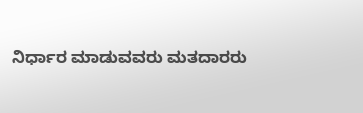ನಿರ್ಧಾರ ಮಾಡುವವರು ಮತದಾರರು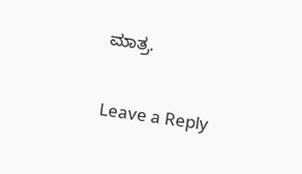ಮಾತ್ರ.

Leave a Reply